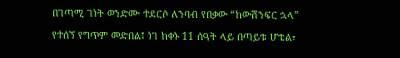በገጣሚ ገነት ወንድሙ ተደርሶ ለንባብ የበቃው “ከውሽንፍር ኋላ” የተሰኘ የግጥም መድበል፤ ነገ ከቀኑ 11 ሰዓት ላይ በጣይቱ ሆቴል፣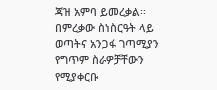ጃዝ አምባ ይመረቃል፡፡ በምረቃው ስነስርዓት ላይ ወጣትና አንጋፋ ገጣሚያን የግጥም ስራዎቻቸውን የሚያቀርቡ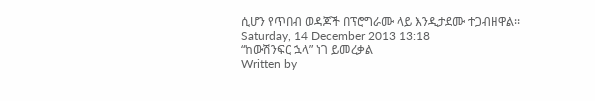ሲሆን የጥበብ ወዳጆች በፕሮግራሙ ላይ እንዲታደሙ ተጋብዘዋል፡፡
Saturday, 14 December 2013 13:18
“ከውሽንፍር ኋላ” ነገ ይመረቃል
Written by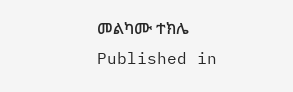መልካሙ ተክሌ
Published in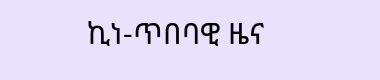ኪነ-ጥበባዊ ዜና